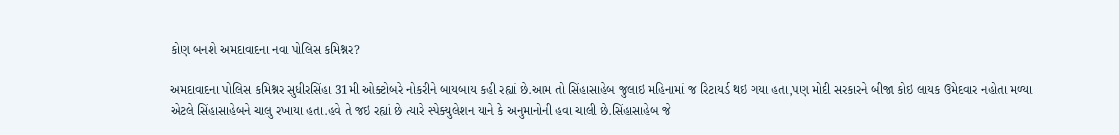કોણ બનશે અમદાવાદના નવા પોલિસ કમિશ્નર?

અમદાવાદના પોલિસ કમિશ્નર સુધીરસિંહા 31મી ઓક્ટોબરે નોકરીને બાયબાય કહી રહ્યાં છે.આમ તો સિંહાસાહેબ જુલાઇ મહિનામાં જ રિટાયર્ડ થઇ ગયા હતા,પણ મોદી સરકારને બીજા કોઇ લાયક ઉમેદવાર નહોતા મળ્યા એટલે સિંહાસાહેબને ચાલુ રખાયા હતા.હવે તે જઇ રહ્યાં છે ત્યારે સ્પેક્યુલેશન યાને કે અનુમાનોની હવા ચાલી છે.સિંહાસાહેબ જે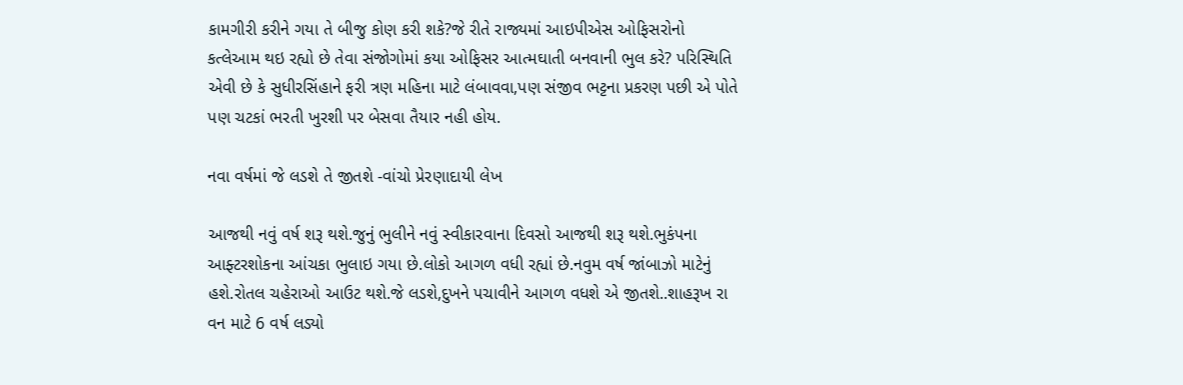કામગીરી કરીને ગયા તે બીજુ કોણ કરી શકે?જે રીતે રાજ્યમાં આઇપીએસ ઓફિસરોનો કત્લેઆમ થઇ રહ્યો છે તેવા સંજોગોમાં કયા ઓફિસર આત્મઘાતી બનવાની ભુલ કરે? પરિસ્થિતિ એવી છે કે સુધીરસિંહાને ફરી ત્રણ મહિના માટે લંબાવવા,પણ સંજીવ ભટ્ટના પ્રકરણ પછી એ પોતે પણ ચટકાં ભરતી ખુરશી પર બેસવા તૈયાર નહી હોય.

નવા વર્ષમાં જે લડશે તે જીતશે -વાંચો પ્રેરણાદાયી લેખ

આજથી નવું વર્ષ શરૂ થશે.જુનું ભુલીને નવું સ્વીકારવાના દિવસો આજથી શરૂ થશે.ભુકંપના આફ્ટરશોકના આંચકા ભુલાઇ ગયા છે.લોકો આગળ વધી રહ્યાં છે.નવુમ વર્ષ જાંબાઝો માટેનું હશે.રોતલ ચહેરાઓ આઉટ થશે.જે લડશે,દુખને પચાવીને આગળ વધશે એ જીતશે..શાહરૂખ રા વન માટે 6 વર્ષ લડ્યો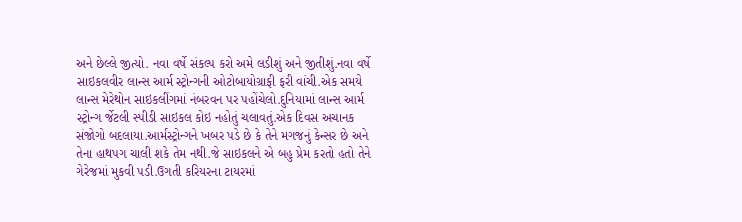અને છેલ્લે જીત્યો. નવા વર્ષે સંકલ્પ કરો અમે લડીશું અને જીતીશું.નવા વર્ષે સાઇકલવીર લાન્સ આર્મ સ્ટ્રોન્ગની ઓટોબાયોગ્રાફી ફરી વાંચી.એક સમયે લાન્સ મેરેથોન સાઇકલીંગમાં નંબરવન પર પહોંચેલો.દુનિયામાં લાન્સ આર્મ સ્ટ્રોન્ગ ર્જેટલી સ્પીડી સાઇકલ કોઇ નહોતું ચલાવતું.એક દિવસ અચાનક સંજોગો બદલાયા.આર્મસ્ટ્રોન્ગને ખબર પડે છે કે તેને મગજનું કેન્સર છે અને તેના હાથપગ ચાલી શકે તેમ નથી.જે સાઇકલને એ બહુ પ્રેમ કરતો હતો તેને ગેરેજમાં મુકવી પડી.ઉગતી કરિયરના ટાયરમાં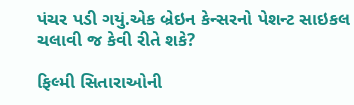પંચર પડી ગયું.એક બ્રેઇન કેન્સરનો પેશન્ટ સાઇકલ ચલાવી જ કેવી રીતે શકે?

ફિલ્મી સિતારાઓની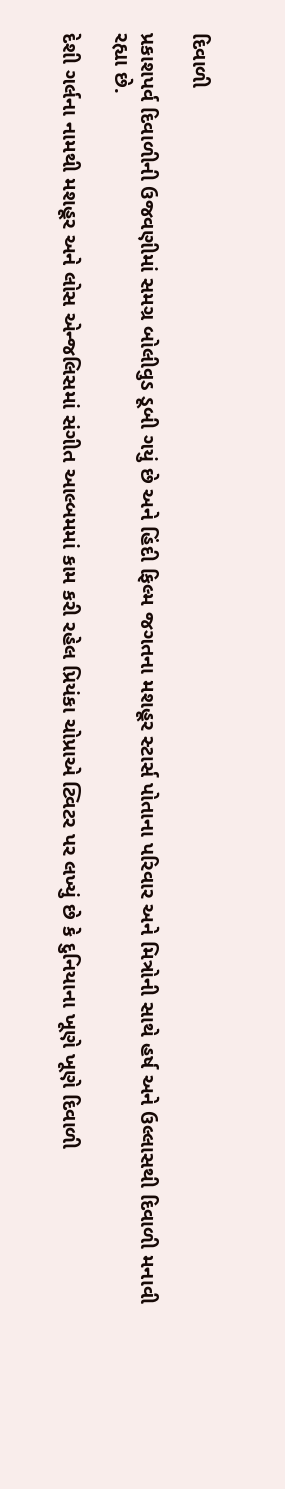દિવાળી

પ્રકાશપર્વ દિવાળીની ઉજવણીમાં સમગ્ર બોલીવુડ ડૂબી ગયું છે અને હિંદી ફિલ્મ જગતના મશહૂર સ્ટાર્સ પોતાના પરિવાર અને મિત્રોની સાથે હર્ષ અને ઉલ્લાસથી દિવાળી મનાવી રહ્યા છે.

દેશી ગર્લના નામથી મશહૂર અને લોસ એન્જલિસમાં સંગીત આલ્બમમાં કામ કરી રહેલ પ્રિયંકા ચોપ્રાએ ટ્વિટર પર લખ્યું છે કે દુનિયાના ખૂણે ખૂણે દિવાળી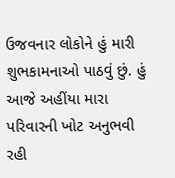ઉજવનાર લોકોને હું મારી શુભકામનાઓ પાઠવું છું. હું આજે અહીંયા મારા પરિવારની ખોટ અનુભવી રહી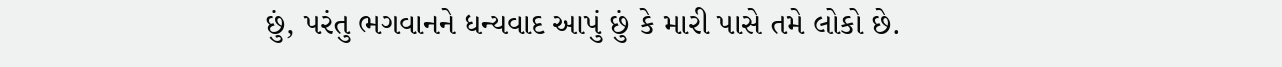છું, પરંતુ ભગવાનને ધન્યવાદ આપું છું કે મારી પાસે તમે લોકો છે.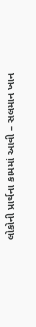લોકોની પ્રાર્થના કામમાં આવી – સલમાન ખાન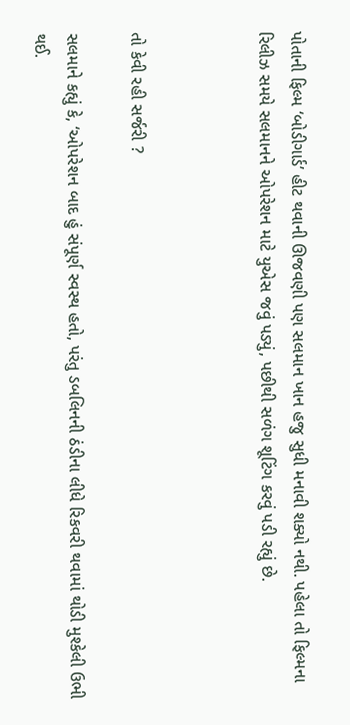પોતાની ફિલ્મ ‘બોડીગાર્ડ’ હીટ થવાની ઊજવણી પણ સલમાન ખાન હજુ સુધી મનાવી શક્યો નથી. પહેલા તો ફિલ્મના રિલીઝ સમયે સલમાનને ઓપરેશન માટે યુએસ જવું પડ્યું, પછીથી સળંગ શૂટિંગ કરવું પડી રહ્યું છે.



તો કેવી રહી સર્જરી ?

સલમાને કહ્યું કે, ‘ઓપરેશન બાદ હું સંપૂર્ણ સ્વસ્થ હતો, પરંતુ ડબલિનની ઠંડીના લીધે રિકવરી થવામાં થોડી મુશ્કેલી ઉભી થઈ.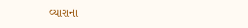વ્યારાના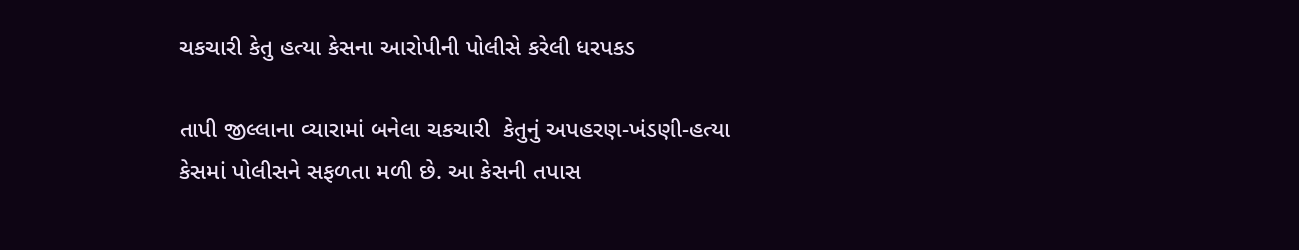ચકચારી કેતુ હત્યા કેસના આરોપીની પોલીસે કરેલી ધરપકડ

તાપી જીલ્લાના વ્યારામાં બનેલા ચકચારી  કેતુનું અપહરણ-ખંડણી-હત્યા કેસમાં પોલીસને સફળતા મળી છે. આ કેસની તપાસ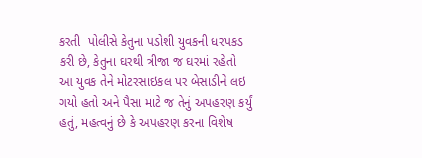કરતી  પોલીસે કેતુના પડોશી યુવકની ધરપકડ કરી છે, કેતુના ઘરથી ત્રીજા જ ઘરમાં રહેતો આ યુવક તેને મોટરસાઇકલ પર બેસાડીને લઇ ગયો હતો અને પૈસા માટે જ તેનું અપહરણ કર્યું હતું, મહત્વનું છે કે અપહરણ કરના વિશેષ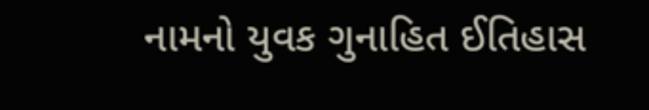નામનો યુવક ગુનાહિત ઈતિહાસ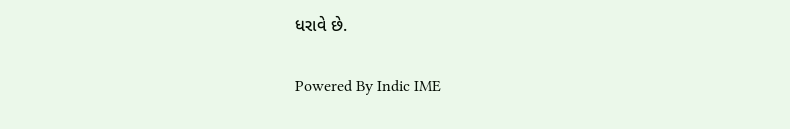ધરાવે છે.

Powered By Indic IME